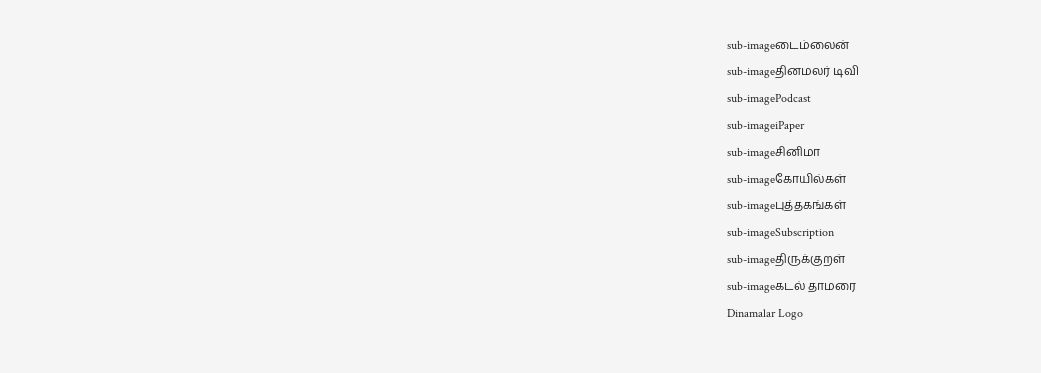sub-imageடைம்லைன்
sub-imageதினமலர் டிவி
sub-imagePodcast
sub-imageiPaper
sub-imageசினிமா
sub-imageகோயில்கள்
sub-imageபுத்தகங்கள்
sub-imageSubscription
sub-imageதிருக்குறள்
sub-imageகடல் தாமரை
Dinamalar Logo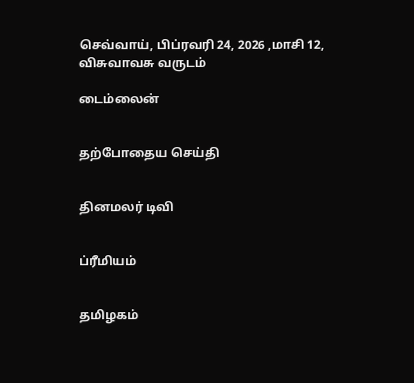செவ்வாய், பிப்ரவரி 24, 2026 ,மாசி 12, விசுவாவசு வருடம்

டைம்லைன்


தற்போதைய செய்தி


தினமலர் டிவி


ப்ரீமியம்


தமிழகம்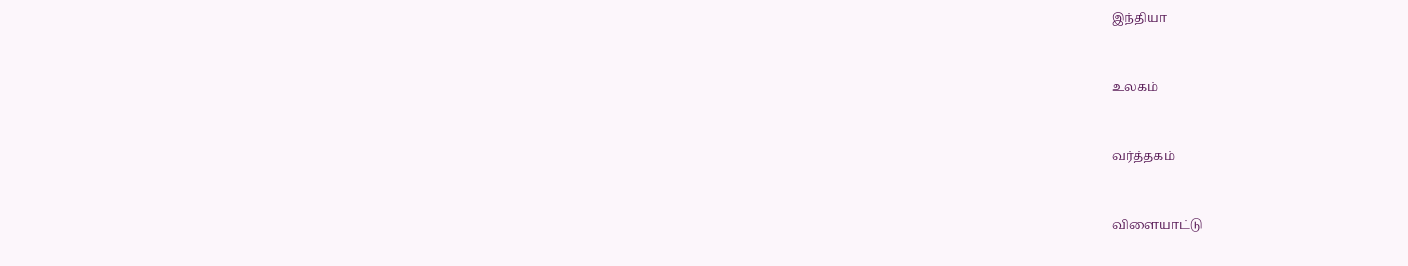இந்தியா


உலகம்


வர்த்தகம்


விளையாட்டு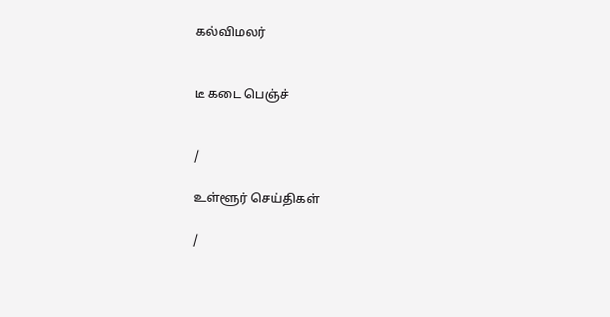கல்விமலர்


டீ கடை பெஞ்ச்


/

உள்ளூர் செய்திகள்

/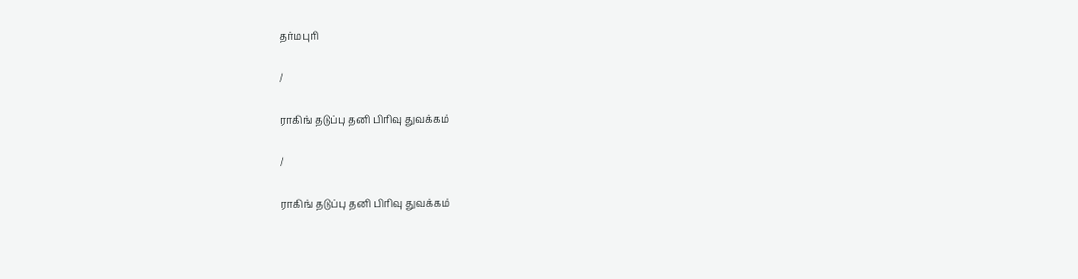தர்மபுரி

/

ராகிங் தடுப்பு தனி பிரிவு துவக்கம்

/

ராகிங் தடுப்பு தனி பிரிவு துவக்கம்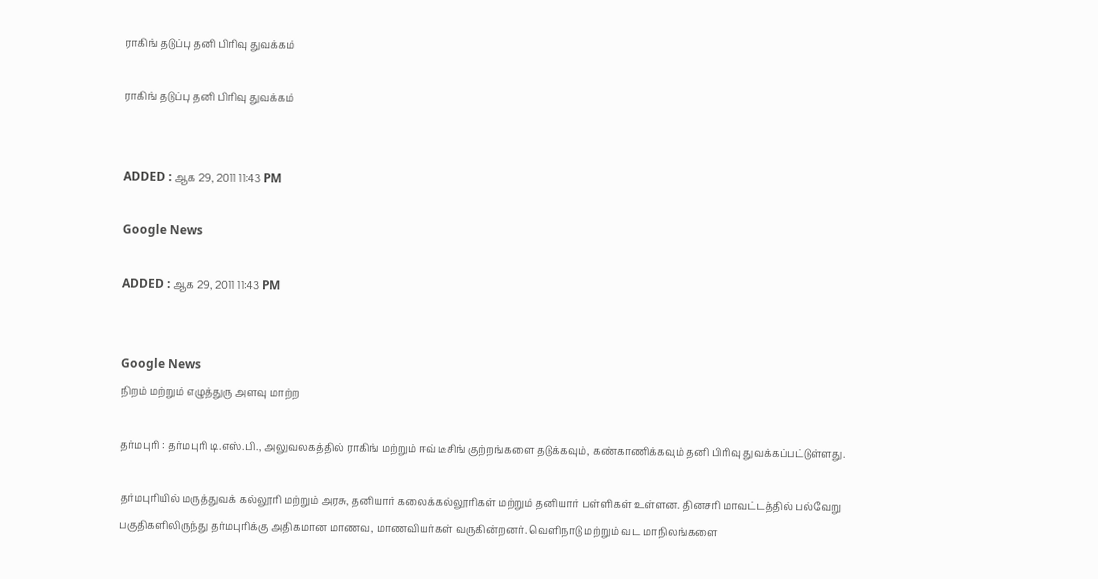ராகிங் தடுப்பு தனி பிரிவு துவக்கம்

ராகிங் தடுப்பு தனி பிரிவு துவக்கம்


ADDED : ஆக 29, 2011 11:43 PM

Google News

ADDED : ஆக 29, 2011 11:43 PM


Google News
நிறம் மற்றும் எழுத்துரு அளவு மாற்ற

தர்மபுரி : தர்மபுரி டி.எஸ்.பி., அலுவலகத்தில் ராகிங் மற்றும் ஈவ் டீசிங் குற்றங்களை தடுக்கவும், கண்காணிக்கவும் தனி பிரிவு துவக்கப்பட்டுள்ளது.

தர்மபுரியில் மருத்துவக் கல்லூரி மற்றும் அரசு, தனியார் கலைக்கல்லூரிகள் மற்றும் தனியார் பள்ளிகள் உள்ளன. தினசரி மாவட்டத்தில் பல்வேறு பகுதிகளிலிருந்து தர்மபுரிக்கு அதிகமான மாணவ, மாணவியர்கள் வருகின்றனர். வெளிநாடு மற்றும் வட மாநிலங்களை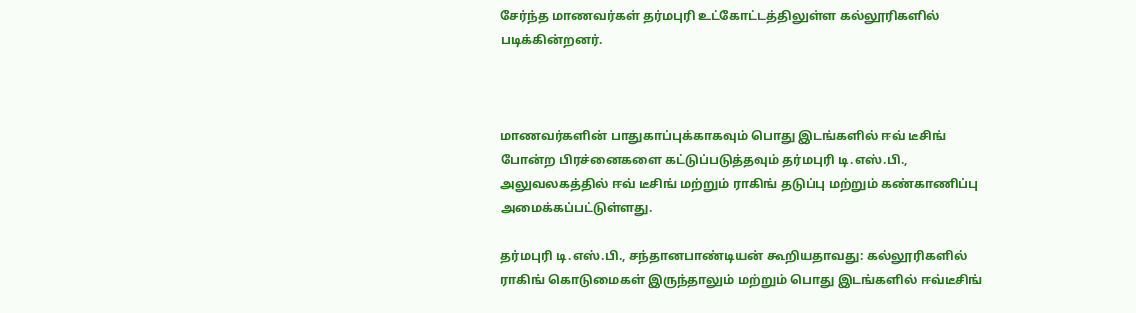சேர்ந்த மாணவர்கள் தர்மபுரி உட்கோட்டத்திலுள்ள கல்லூரிகளில் படிக்கின்றனர்.



மாணவர்களின் பாதுகாப்புக்காகவும் பொது இடங்களில் ஈவ் டீசிங் போன்ற பிரச்னைகளை கட்டுப்படுத்தவும் தர்மபுரி டி.எஸ்.பி., அலுவலகத்தில் ஈவ் டீசிங் மற்றும் ராகிங் தடுப்பு மற்றும் கண்காணிப்பு அமைக்கப்பட்டுள்ளது.

தர்மபுரி டி.எஸ்.பி., சந்தானபாண்டியன் கூறியதாவது: கல்லூரிகளில் ராகிங் கொடுமைகள் இருந்தாலும் மற்றும் பொது இடங்களில் ஈவ்டீசிங்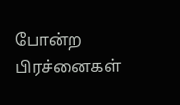போன்ற பிரச்னைகள்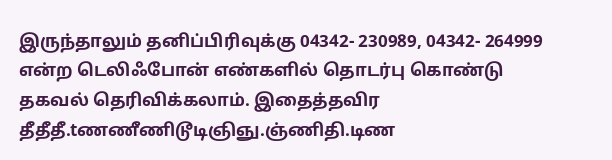இருந்தாலும் தனிப்பிரிவுக்கு 04342- 230989, 04342- 264999 என்ற டெலிஃபோன் எண்களில் தொடர்பு கொண்டு தகவல் தெரிவிக்கலாம். இதைத்தவிர தீதீதீ.tணணீணிடூடிஞிஞு.ஞ்ணிதி.டிண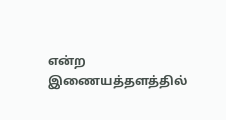என்ற இணையத்தளத்தில்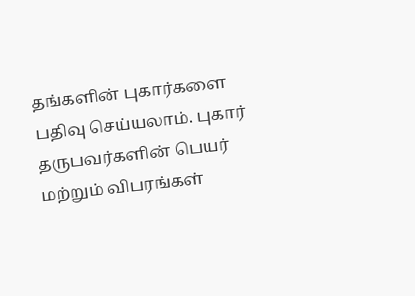தங்களின் புகார்களை பதிவு செய்யலாம். புகார் தருபவர்களின் பெயர் மற்றும் விபரங்கள்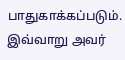பாதுகாக்கப்படும். இவ்வாறு அவர்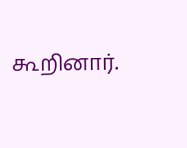கூறினார்.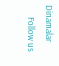Dinamalar
      Follow us